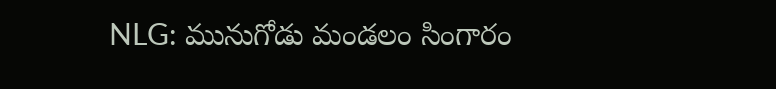NLG: మునుగోడు మండలం సింగారం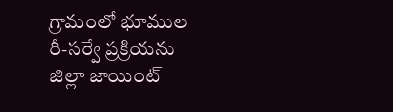గ్రామంలో భూముల రీ-సర్వే ప్రక్రియను జిల్లా జాయింట్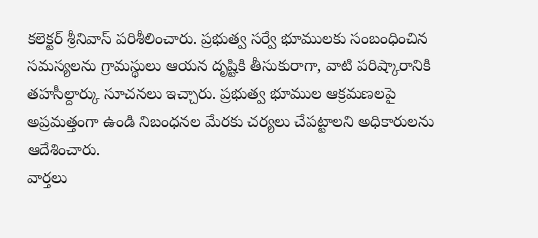కలెక్టర్ శ్రీనివాస్ పరిశీలించారు. ప్రభుత్వ సర్వే భూములకు సంబంధించిన సమస్యలను గ్రామస్థులు ఆయన దృష్టికి తీసుకురాగా, వాటి పరిష్కారానికి తహసీల్దార్కు సూచనలు ఇచ్చారు. ప్రభుత్వ భూముల ఆక్రమణలపై అప్రమత్తంగా ఉండి నిబంధనల మేరకు చర్యలు చేపట్టాలని అధికారులను ఆదేశించారు.
వార్తలు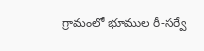గ్రామంలో భూముల రీ-సర్వే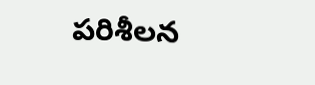పరిశీలన